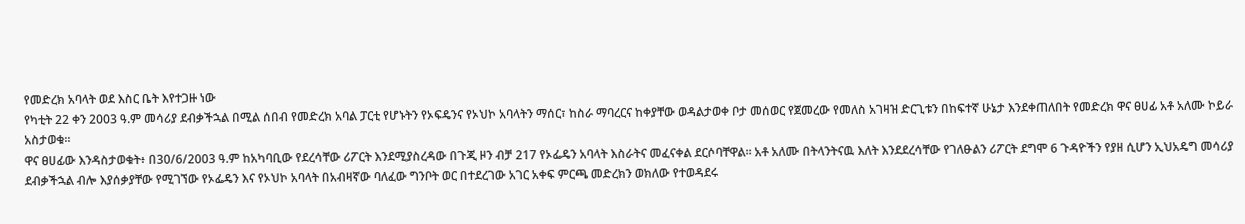የመድረክ አባላት ወደ እስር ቤት እየተጋዙ ነው
የካቲት 22 ቀን 2003 ዓ.ም መሳሪያ ደብቃችኋል በሚል ሰበብ የመድረክ አባል ፓርቲ የሆኑትን የኦፍዴንና የኦህኮ አባላትን ማሰር፣ ከስራ ማባረርና ከቀያቸው ወዳልታወቀ ቦታ መሰወር የጀመረው የመለስ አገዛዝ ድርጊቱን በከፍተኛ ሁኔታ እንደቀጠለበት የመድረክ ዋና ፀሀፊ አቶ አለሙ ኮይራ አስታወቁ፡፡
ዋና ፀሀፊው እንዳስታወቁት፥ በ30/6/2003 ዓ.ም ከአካባቢው የደረሳቸው ሪፖርት እንደሚያስረዳው በጉጂ ዞን ብቻ 217 የኦፌዴን አባላት እስራትና መፈናቀል ደርሶባቸዋል፡፡ አቶ አለሙ በትላንትናዉ እለት እንደደረሳቸው የገለፁልን ሪፖርት ደግሞ 6 ጉዳዮችን የያዘ ሲሆን ኢህአዴግ መሳሪያ ደብቃችኋል ብሎ እያሰቃያቸው የሚገኘው የኦፌዴን እና የኦህኮ አባላት በአብዛኛው ባለፈው ግንቦት ወር በተደረገው አገር አቀፍ ምርጫ መድረክን ወክለው የተወዳደሩ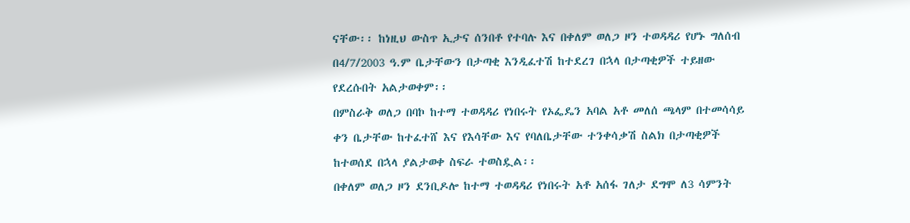ናቸው፡፡ ከነዚህ ውስጥ ኢታና ሰንበቶ የተባሉ እና በቀለም ወለጋ ዞን ተወዳዳሪ የሆኑ ግለሰብ በ4/7/2003 ዓ.ም ቤታቸውን በታጣቂ እንዲፈተሽ ከተደረገ በኋላ በታጣቂዎች ተይዘው የደረሱበት አልታወቀም፡፡
በምስራቅ ወለጋ በባኮ ከተማ ተወዳዳሪ የነበሩት የኦፌዴን አባል አቶ መለሰ ጫላም በተመሳሳይ ቀን ቤታቸው ከተፈተሸ እና የእሳቸው እና የባለቤታቸው ተንቀሳቃሽ ስልክ በታጣቂዎች ከተወሰደ በኋላ ያልታወቀ ስፍራ ተወስዷል፡፡
በቀለም ወለጋ ዞን ደንቢዶሎ ከተማ ተወዳዳሪ የነበሩት አቶ አሰፋ ገለታ ደግሞ ለ3 ሳምንት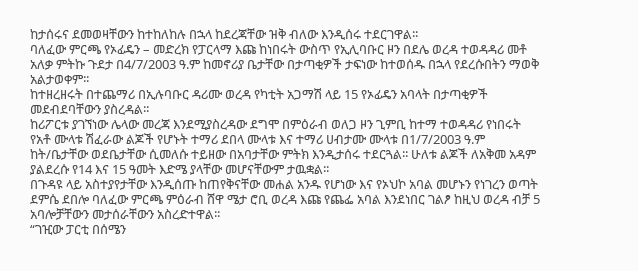ከታሰሩና ደመወዛቸውን ከተከለከሉ በኋላ ከደረጃቸው ዝቅ ብለው እንዲሰሩ ተደርገዋል፡፡
ባለፈው ምርጫ የኦፊዴን – መድረክ የፓርላማ እጩ ከነበሩት ውስጥ የኢሊባቡር ዞን በደሌ ወረዳ ተወዳዳሪ መቶ አለቃ ምትኩ ጉደታ በ4/7/2003 ዓ.ም ከመኖሪያ ቤታቸው በታጣቂዎች ታፍነው ከተወሰዱ በኋላ የደረሱበትን ማወቅ አልታወቀም፡፡
ከተዘረዘሩት በተጨማሪ በኢሉባቡር ዳሪሙ ወረዳ የካቲት አጋማሽ ላይ 15 የኦፊዴን አባላት በታጣቂዎች መደብደባቸውን ያስረዳል፡፡
ከሪፖርቱ ያገኘነው ሌላው መረጃ እንደሚያስረዳው ደግሞ በምዕራብ ወለጋ ዞን ጊምቢ ከተማ ተወዳዳሪ የነበሩት የአቶ ሙላቱ ሽፈራው ልጆች የሆኑት ተማሪ ደበላ ሙላቱ እና ተማሪ ሀብታሙ ሙላቱ በ1/7/2003 ዓ.ም ከት/ቤታቸው ወደቤታቸው ሲመለሱ ተይዘው በአባታቸው ምትክ እንዲታሰሩ ተደርጓል፡፡ ሁለቱ ልጆች ለአቅመ አዳም ያልደረሱ የ14 እና 15 ዓመት እድሜ ያላቸው መሆናቸውም ታዉቋል፡፡
በጉዳዩ ላይ አስተያየታቸው እንዲሰጡ ከጠየቅናቸው መሐል አንዱ የሆነው እና የኦህኮ አባል መሆኑን የነገረን ወጣት ደምሴ ደበሎ ባለፈው ምርጫ ምዕራብ ሸዋ ሜታ ሮቢ ወረዳ እጩ የጨፌ አባል እንደነበር ገልፆ ከዚህ ወረዳ ብቻ 5 አባሎቻቸውን መታሰራቸውን አስረድተዋል፡፡
“ገዢው ፓርቲ በሰሜን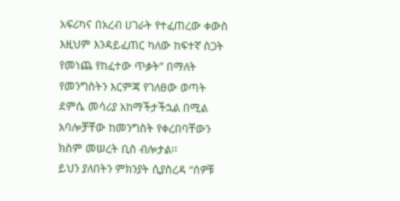አፍሪካና በአረብ ሀገራት የተፈጠረው ቀውስ እዚህም እንዳይፈጠር ካለው ከፍተኛ ስጋት የመነጨ የከፈተው ጥቃት” በማለት የመንግስትን እርምጃ የገለፀው ወጣት ደምሴ መሳሪያ አከማችታችኋል በሚል አባሎቻቸው ከመንግስት የቀረበባቸውን ክስም መሠረት ቢስ ብሎታል፡፡
ይህን ያለበትን ምክንያት ሲያስረዳ “ሰዎቹ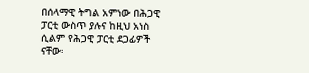በሰላማዊ ትግል አምነው በሕጋዊ ፓርቲ ውስጥ ያሉና ከዚህ አነስ ሲልም የሕጋዊ ፓርቲ ደጋፊዎች ናቸው፡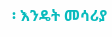፡ እንዴት መሳሪያ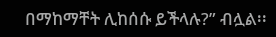በማከማቸት ሊከሰሱ ይችላሉ?” ብሏል፡፡